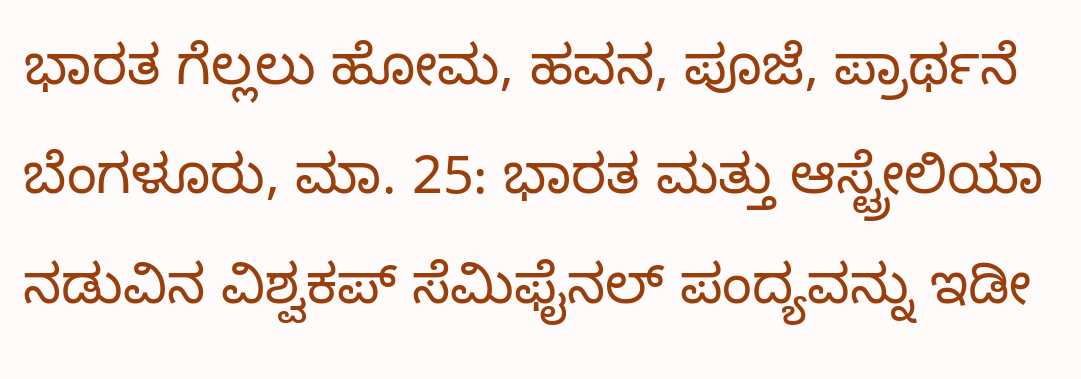ಭಾರತ ಗೆಲ್ಲಲು ಹೋಮ, ಹವನ, ಪೂಜೆ, ಪ್ರಾರ್ಥನೆ
ಬೆಂಗಳೂರು, ಮಾ. 25: ಭಾರತ ಮತ್ತು ಆಸ್ಟ್ರೇಲಿಯಾ ನಡುವಿನ ವಿಶ್ವಕಪ್ ಸೆಮಿಫೈನಲ್ ಪಂದ್ಯವನ್ನು ಇಡೀ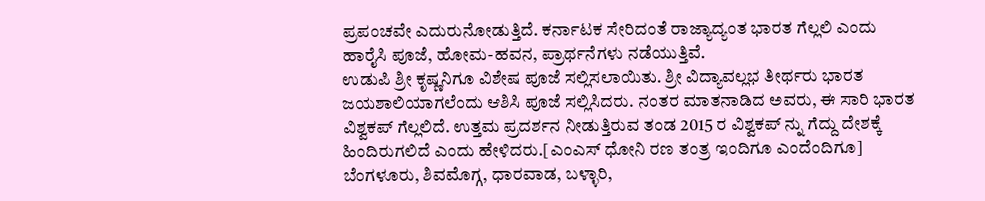ಪ್ರಪಂಚವೇ ಎದುರುನೋಡುತ್ತಿದೆ. ಕರ್ನಾಟಕ ಸೇರಿದಂತೆ ರಾಜ್ಯಾದ್ಯಂತ ಭಾರತ ಗೆಲ್ಲಲಿ ಎಂದು ಹಾರೈಸಿ ಪೂಜೆ, ಹೋಮ-ಹವನ, ಪ್ರಾರ್ಥನೆಗಳು ನಡೆಯುತ್ತಿವೆ.
ಉಡುಪಿ ಶ್ರೀ ಕೃಷ್ಣನಿಗೂ ವಿಶೇಷ ಪೂಜೆ ಸಲ್ಲಿಸಲಾಯಿತು. ಶ್ರೀ ವಿದ್ಯಾವಲ್ಲಭ ತೀರ್ಥರು ಭಾರತ ಜಯಶಾಲಿಯಾಗಲೆಂದು ಆಶಿಸಿ ಪೂಜೆ ಸಲ್ಲಿಸಿದರು. ನಂತರ ಮಾತನಾಡಿದ ಅವರು, ಈ ಸಾರಿ ಭಾರತ ವಿಶ್ವಕಪ್ ಗೆಲ್ಲಲಿದೆ. ಉತ್ತಮ ಪ್ರದರ್ಶನ ನೀಡುತ್ತಿರುವ ತಂಡ 2015 ರ ವಿಶ್ವಕಪ್ ನ್ನು ಗೆದ್ದು ದೇಶಕ್ಕೆ ಹಿಂದಿರುಗಲಿದೆ ಎಂದು ಹೇಳಿದರು.[ಎಂಎಸ್ ಧೋನಿ ರಣ ತಂತ್ರ ಇಂದಿಗೂ ಎಂದೆಂದಿಗೂ]
ಬೆಂಗಳೂರು, ಶಿವಮೊಗ್ಗ, ಧಾರವಾಡ, ಬಳ್ಳಾರಿ,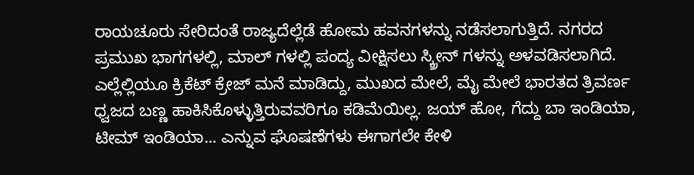ರಾಯಚೂರು ಸೇರಿದಂತೆ ರಾಜ್ಯದೆಲ್ಲೆಡೆ ಹೋಮ ಹವನಗಳನ್ನು ನಡೆಸಲಾಗುತ್ತಿದೆ. ನಗರದ ಪ್ರಮುಖ ಭಾಗಗಳಲ್ಲಿ, ಮಾಲ್ ಗಳಲ್ಲಿ ಪಂದ್ಯ ವೀಕ್ಷಿಸಲು ಸ್ಕ್ರೀನ್ ಗಳನ್ನು ಅಳವಡಿಸಲಾಗಿದೆ.
ಎಲ್ಲೆಲ್ಲಿಯೂ ಕ್ರಿಕೆಟ್ ಕ್ರೇಜ್ ಮನೆ ಮಾಡಿದ್ದು, ಮುಖದ ಮೇಲೆ, ಮೈ ಮೇಲೆ ಭಾರತದ ತ್ರಿವರ್ಣ ಧ್ವಜದ ಬಣ್ಣ ಹಾಕಿಸಿಕೊಳ್ಳುತ್ತಿರುವವರಿಗೂ ಕಡಿಮೆಯಿಲ್ಲ. ಜಯ್ ಹೋ, ಗೆದ್ದು ಬಾ ಇಂಡಿಯಾ, ಟೀಮ್ ಇಂಡಿಯಾ... ಎನ್ನುವ ಘೊಷಣೆಗಳು ಈಗಾಗಲೇ ಕೇಳಿ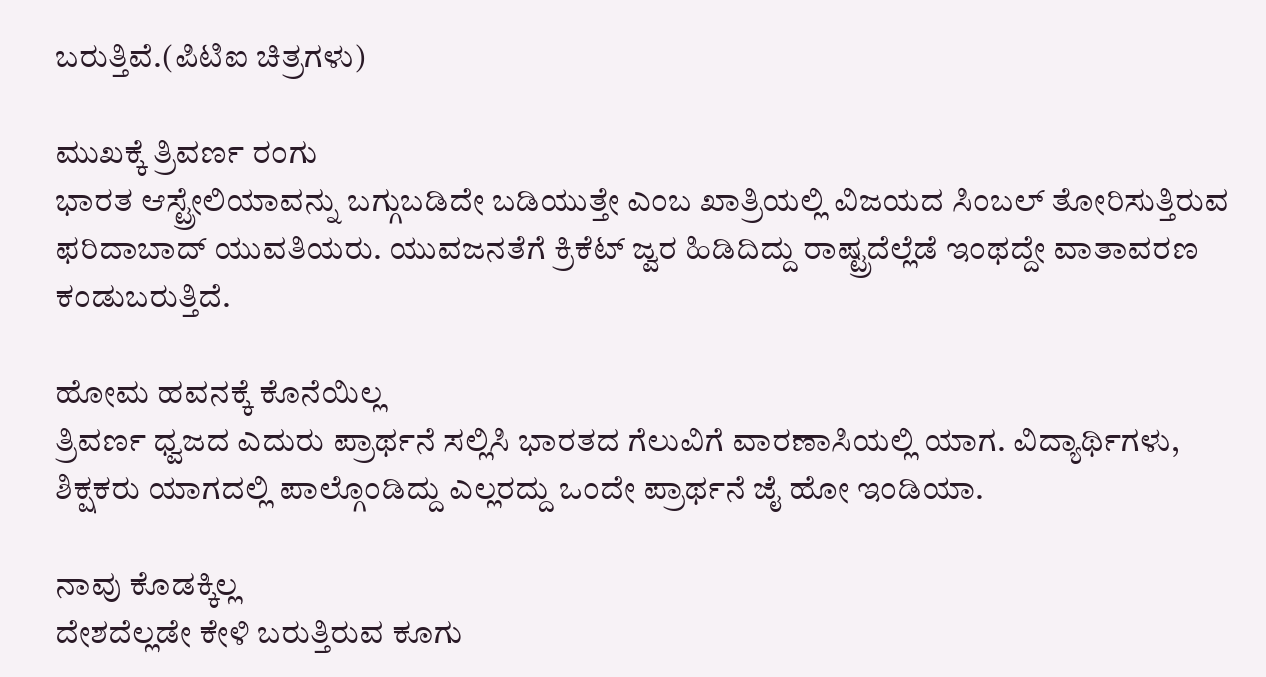ಬರುತ್ತಿವೆ.(ಪಿಟಿಐ ಚಿತ್ರಗಳು)

ಮುಖಕ್ಕೆ ತ್ರಿವರ್ಣ ರಂಗು
ಭಾರತ ಆಸ್ಟ್ರೇಲಿಯಾವನ್ನು ಬಗ್ಗುಬಡಿದೇ ಬಡಿಯುತ್ತೇ ಎಂಬ ಖಾತ್ರಿಯಲ್ಲಿ ವಿಜಯದ ಸಿಂಬಲ್ ತೋರಿಸುತ್ತಿರುವ ಫರಿದಾಬಾದ್ ಯುವತಿಯರು. ಯುವಜನತೆಗೆ ಕ್ರಿಕೆಟ್ ಜ್ವರ ಹಿಡಿದಿದ್ದು ರಾಷ್ಟ್ರದೆಲ್ಲೆಡೆ ಇಂಥದ್ದೇ ವಾತಾವರಣ ಕಂಡುಬರುತ್ತಿದೆ.

ಹೋಮ ಹವನಕ್ಕೆ ಕೊನೆಯಿಲ್ಲ
ತ್ರಿವರ್ಣ ಧ್ವಜದ ಎದುರು ಪ್ರಾರ್ಥನೆ ಸಲ್ಲಿಸಿ ಭಾರತದ ಗೆಲುವಿಗೆ ವಾರಣಾಸಿಯಲ್ಲಿ ಯಾಗ. ವಿದ್ಯಾರ್ಥಿಗಳು, ಶಿಕ್ಷಕರು ಯಾಗದಲ್ಲಿ ಪಾಲ್ಗೊಂಡಿದ್ದು ಎಲ್ಲರದ್ದು ಒಂದೇ ಪ್ರಾರ್ಥನೆ ಜೈ ಹೋ ಇಂಡಿಯಾ.

ನಾವು ಕೊಡಕ್ಕಿಲ್ಲ
ದೇಶದೆಲ್ಲಡೇ ಕೇಳಿ ಬರುತ್ತಿರುವ ಕೂಗು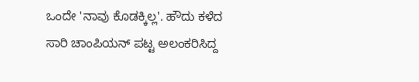ಒಂದೇ 'ನಾವು ಕೊಡಕ್ಕಿಲ್ಲ'. ಹೌದು ಕಳೆದ ಸಾರಿ ಚಾಂಪಿಯನ್ ಪಟ್ಟ ಅಲಂಕರಿಸಿದ್ದ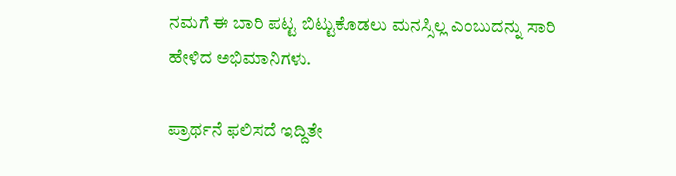ನಮಗೆ ಈ ಬಾರಿ ಪಟ್ಟ ಬಿಟ್ಟುಕೊಡಲು ಮನಸ್ಸಿಲ್ಲ ಎಂಬುದನ್ನು ಸಾರಿ ಹೇಳಿದ ಅಭಿಮಾನಿಗಳು.

ಪ್ರಾರ್ಥನೆ ಫಲಿಸದೆ ಇದ್ದಿತೇ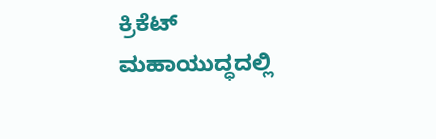ಕ್ರಿಕೆಟ್ ಮಹಾಯುದ್ಧದಲ್ಲಿ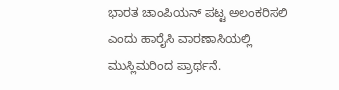ಭಾರತ ಚಾಂಪಿಯನ್ ಪಟ್ಟ ಅಲಂಕರಿಸಲಿ ಎಂದು ಹಾರೈಸಿ ವಾರಣಾಸಿಯಲ್ಲಿ ಮುಸ್ಲಿಮರಿಂದ ಪ್ರಾರ್ಥನೆ.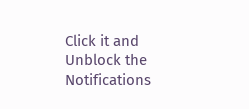Click it and Unblock the Notifications